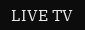LIVE TV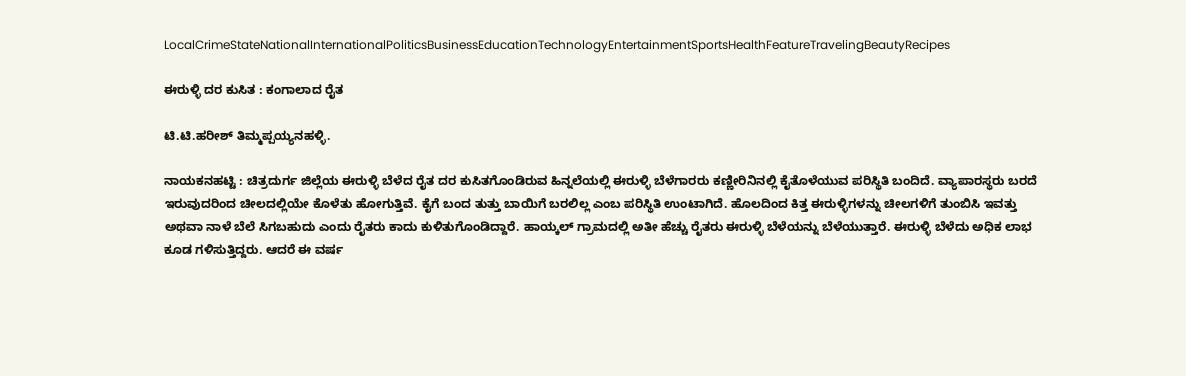LocalCrimeStateNationalInternationalPoliticsBusinessEducationTechnologyEntertainmentSportsHealthFeatureTravelingBeautyRecipes

ಈರುಳ್ಳಿ ದರ ಕುಸಿತ : ಕಂಗಾಲಾದ ರೈತ

ಟಿ.ಟಿ.ಹರೀಶ್ ತಿಮ್ಮಪ್ಪಯ್ಯನಹಳ್ಳಿ.

ನಾಯಕನಹಟ್ಟಿ : ಚಿತ್ರದುರ್ಗ ಜಿಲ್ಲೆಯ ಈರುಳ್ಳಿ ಬೆಳೆದ ರೈತ ದರ ಕುಸಿತಗೊಂಡಿರುವ ಹಿನ್ನಲೆಯಲ್ಲಿ ಈರುಳ್ಳಿ ಬೆಳೆಗಾರರು ಕಣ್ಣೀರಿನಿನಲ್ಲಿ ಕೈತೊಳೆಯುವ ಪರಿಸ್ಥಿತಿ ಬಂದಿದೆ. ವ್ಯಾಪಾರಸ್ಥರು ಬರದೆ ಇರುವುದರಿಂದ ಚೀಲದಲ್ಲಿಯೇ ಕೊಳೆತು ಹೋಗುತ್ತಿವೆ. ಕೈಗೆ ಬಂದ ತುತ್ತು ಬಾಯಿಗೆ ಬರಲಿಲ್ಲ ಎಂಬ ಪರಿಸ್ಥಿತಿ ಉಂಟಾಗಿದೆ. ಹೊಲದಿಂದ ಕಿತ್ತ ಈರುಳ್ಳಿಗಳನ್ನು ಚೀಲಗಳಿಗೆ ತುಂಬಿಸಿ ಇವತ್ತು ಅಥವಾ ನಾಳೆ ಬೆಲೆ ಸಿಗಬಹುದು ಎಂದು ರೈತರು ಕಾದು ಕುಳಿತುಗೊಂಡಿದ್ದಾರೆ. ಹಾಯ್ಕಲ್ ಗ್ರಾಮದಲ್ಲಿ ಅತೀ ಹೆಚ್ಚು ರೈತರು ಈರುಳ್ಳಿ ಬೆಳೆಯನ್ನು ಬೆಳೆಯುತ್ತಾರೆ. ಈರುಳ್ಳಿ ಬೆಳೆದು ಅಧಿಕ ಲಾಭ ಕೂಡ ಗಳಿಸುತ್ತಿದ್ದರು. ಆದರೆ ಈ ವರ್ಷ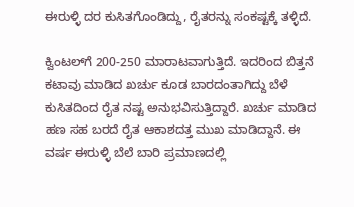ಈರುಳ್ಳಿ ದರ ಕುಸಿತಗೊಂಡಿದ್ದು, ರೈತರನ್ನು ಸಂಕಷ್ಟಕ್ಕೆ ತಳ್ಳಿದೆ.

ಕ್ವಿಂಟಲ್‌ಗೆ 200-250 ಮಾರಾಟವಾಗುತ್ತಿದೆ. ಇದರಿಂದ ಬಿತ್ತನೆ ಕಟಾವು ಮಾಡಿದ ಖರ್ಚು ಕೂಡ ಬಾರದಂತಾಗಿದ್ದು ಬೆಳೆ ಕುಸಿತದಿಂದ ರೈತ ನಷ್ಟ ಅನುಭವಿಸುತ್ತಿದ್ದಾರೆ. ಖರ್ಚು ಮಾಡಿದ ಹಣ ಸಹ ಬರದೆ ರೈತ ಆಕಾಶದತ್ತ ಮುಖ ಮಾಡಿದ್ದಾನೆ. ಈ ವರ್ಷ ಈರುಳ್ಳಿ ಬೆಲೆ ಬಾರಿ ಪ್ರಮಾಣದಲ್ಲಿ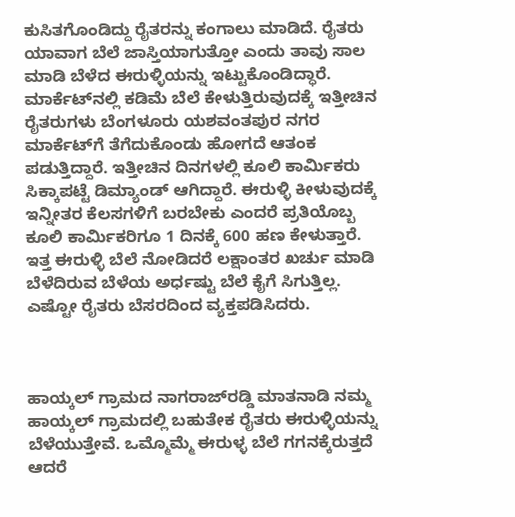ಕುಸಿತಗೊಂಡಿದ್ದು ರೈತರನ್ನು ಕಂಗಾಲು ಮಾಡಿದೆ. ರೈತರು ಯಾವಾಗ ಬೆಲೆ ಜಾಸ್ತಿಯಾಗುತ್ತೋ ಎಂದು ತಾವು ಸಾಲ ಮಾಡಿ ಬೆಳೆದ ಈರುಳ್ಳಿಯನ್ನು ಇಟ್ಟುಕೊಂಡಿದ್ಧಾರೆ. ಮಾರ್ಕೆಟ್‌ನಲ್ಲಿ ಕಡಿಮೆ ಬೆಲೆ ಕೇಳುತ್ತಿರುವುದಕ್ಕೆ ಇತ್ತೀಚಿನ ರೈತರುಗಳು ಬೆಂಗಳೂರು ಯಶವಂತಪುರ ನಗರ ಮಾರ್ಕೆಟ್‌ಗೆ ತೆಗೆದುಕೊಂಡು ಹೋಗದೆ ಆತಂಕ ಪಡುತ್ತಿದ್ದಾರೆ. ಇತ್ತೀಚಿನ ದಿನಗಳಲ್ಲಿ ಕೂಲಿ ಕಾರ್ಮಿಕರು ಸಿಕ್ಕಾಪಟ್ಟೆ ಡಿಮ್ಯಾಂಡ್ ಆಗಿದ್ದಾರೆ. ಈರುಳ್ಳಿ ಕೀಳುವುದಕ್ಕೆ ಇನ್ನೀತರ ಕೆಲಸಗಳಿಗೆ ಬರಬೇಕು ಎಂದರೆ ಪ್ರತಿಯೊಬ್ಬ ಕೂಲಿ ಕಾರ್ಮಿಕರಿಗೂ 1 ದಿನಕ್ಕೆ 600 ಹಣ ಕೇಳುತ್ತಾರೆ. ಇತ್ತ ಈರುಳ್ಳಿ ಬೆಲೆ ನೋಡಿದರೆ ಲಕ್ಷಾಂತರ ಖರ್ಚು ಮಾಡಿ ಬೆಳೆದಿರುವ ಬೆಳೆಯ ಅರ್ಧಷ್ಟು ಬೆಲೆ ಕೈಗೆ ಸಿಗುತ್ತಿಲ್ಲ. ಎಷ್ಟೋ ರೈತರು ಬೆಸರದಿಂದ ವ್ಯಕ್ತಪಡಿಸಿದರು.



ಹಾಯ್ಕಲ್ ಗ್ರಾಮದ ನಾಗರಾಜ್‌ರಡ್ಡಿ ಮಾತನಾಡಿ ನಮ್ಮ ಹಾಯ್ಕಲ್ ಗ್ರಾಮದಲ್ಲಿ ಬಹುತೇಕ ರೈತರು ಈರುಳ್ಳಿಯನ್ನು ಬೆಳೆಯುತ್ತೇವೆ. ಒಮ್ಮೊಮ್ಮೆ ಈರುಳ್ಳ ಬೆಲೆ ಗಗನಕ್ಕೆರುತ್ತದೆ ಆದರೆ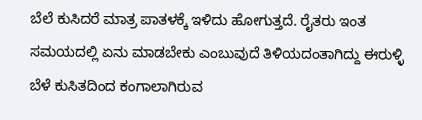ಬೆಲೆ ಕುಸಿದರೆ ಮಾತ್ರ ಪಾತಳಕ್ಕೆ ಇಳಿದು ಹೋಗುತ್ತದೆ. ರೈತರು ಇಂತ ಸಮಯದಲ್ಲಿ ಏನು ಮಾಡಬೇಕು ಎಂಬುವುದೆ ತಿಳಿಯದಂತಾಗಿದ್ದು ಈರುಳ್ಳಿ ಬೆಳೆ ಕುಸಿತದಿಂದ ಕಂಗಾಲಾಗಿರುವ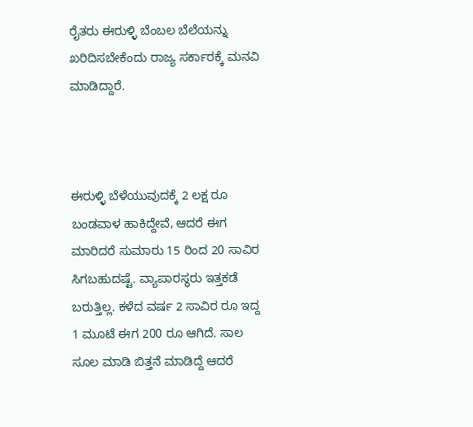ರೈತರು ಈರುಳ್ಳಿ ಬೆಂಬಲ ಬೆಲೆಯನ್ನು ಖರಿದಿಸಬೇಕೆಂದು ರಾಜ್ಯ ಸರ್ಕಾರಕ್ಕೆ ಮನವಿ ಮಾಡಿದ್ದಾರೆ.



ಈರುಳ್ಳಿ ಬೆಳೆಯುವುದಕ್ಕೆ 2 ಲಕ್ಷ ರೂ ಬಂಡವಾಳ ಹಾಕಿದ್ದೇವೆ, ಆದರೆ ಈಗ ಮಾರಿದರೆ ಸುಮಾರು 15 ರಿಂದ 20 ಸಾವಿರ ಸಿಗಬಹುದಷ್ಟೆ. ವ್ಯಾಪಾರಸ್ಥರು ಇತ್ತಕಡೆ ಬರುತ್ತಿಲ್ಲ. ಕಳೆದ ವರ್ಷ 2 ಸಾವಿರ ರೂ ಇದ್ದ 1 ಮೂಟೆ ಈಗ 200 ರೂ ಆಗಿದೆ. ಸಾಲ ಸೂಲ ಮಾಡಿ ಬಿತ್ತನೆ ಮಾಡಿದ್ದೆ ಆದರೆ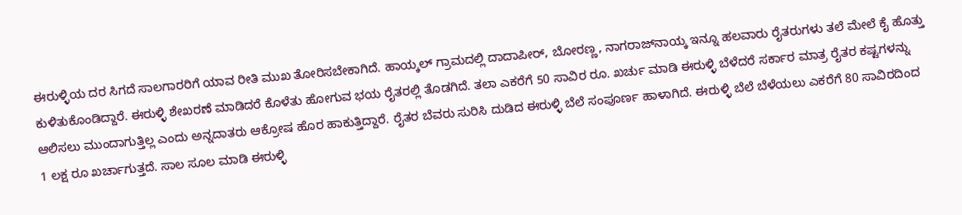ಈರುಳ್ಳಿಯ ದರ ಸಿಗದೆ ಸಾಲಗಾರರಿಗೆ ಯಾವ ರೀತಿ ಮುಖ ತೋರಿಸಬೇಕಾಗಿದೆ. ಹಾಯ್ಕಲ್ ಗ್ರಾಮದಲ್ಲಿ ದಾದಾಪೀರ್, ಬೋರಣ್ಣ, ನಾಗರಾಜ್‌ನಾಯ್ಕ ಇನ್ನೂ ಹಲವಾರು ರೈತರುಗಳು ತಲೆ ಮೇಲೆ ಕೈ ಹೊತ್ತು ಕುಳಿತುಕೊಂಡಿದ್ದಾರೆ. ಈರುಳ್ಳಿ ಶೇಖರಣೆ ಮಾಡಿದರೆ ಕೊಳೆತು ಹೋಗುವ ಭಯ ರೈತರಲ್ಲಿ ತೊಡಗಿದೆ. ತಲಾ ಎಕರೆಗೆ 50 ಸಾವಿರ ರೂ. ಖರ್ಚು ಮಾಡಿ ಈರುಳ್ಳಿ ಬೆಳೆದರೆ ಸರ್ಕಾರ ಮಾತ್ರ ರೈತರ ಕಷ್ಟಗಳನ್ನು ಆಲಿಸಲು ಮುಂದಾಗುತ್ತಿಲ್ಲ ಎಂದು ಅನ್ನದಾತರು ಆಕ್ರೋಷ ಹೊರ ಹಾಕುತ್ತಿದ್ದಾರೆ. ರೈತರ ಬೆವರು ಸುರಿಸಿ ದುಡಿದ ಈರುಳ್ಳಿ ಬೆಲೆ ಸಂಪೂರ್ಣ ಹಾಳಾಗಿದೆ. ಈರುಳ್ಳಿ ಬೆಲೆ ಬೆಳೆಯಲು ಎಕರೆಗೆ 80 ಸಾವಿರದಿಂದ 1 ಲಕ್ಷ ರೂ ಖರ್ಚಾಗುತ್ತದೆ. ಸಾಲ ಸೂಲ ಮಾಡಿ ಈರುಳ್ಳಿ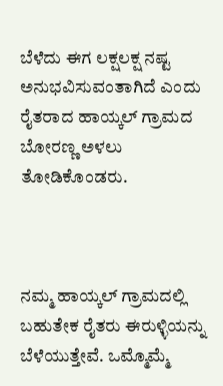ಬೆಳೆದು ಈಗ ಲಕ್ಷಲಕ್ಷ ನಷ್ಟ ಅನುಭವಿಸುವಂತಾಗಿದೆ ಎಂದು ರೈತರಾದ ಹಾಯ್ಕಲ್ ಗ್ರಾಮದ ಬೋರಣ್ಣ ಅಳಲು ತೋಡಿಕೊಂಡರು.



ನಮ್ಮ ಹಾಯ್ಕಲ್ ಗ್ರಾಮದಲ್ಲಿ ಬಹುತೇಕ ರೈತರು ಈರುಳ್ಳಿಯನ್ನು ಬೆಳೆಯುತ್ತೇವೆ. ಒಮ್ಮೊಮ್ಮೆ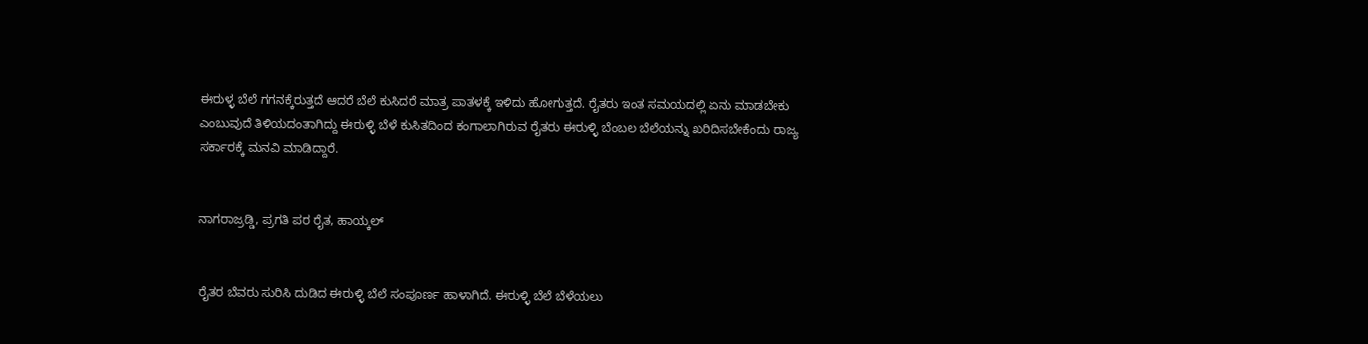ಈರುಳ್ಳ ಬೆಲೆ ಗಗನಕ್ಕೆರುತ್ತದೆ ಆದರೆ ಬೆಲೆ ಕುಸಿದರೆ ಮಾತ್ರ ಪಾತಳಕ್ಕೆ ಇಳಿದು ಹೋಗುತ್ತದೆ. ರೈತರು ಇಂತ ಸಮಯದಲ್ಲಿ ಏನು ಮಾಡಬೇಕು ಎಂಬುವುದೆ ತಿಳಿಯದಂತಾಗಿದ್ದು ಈರುಳ್ಳಿ ಬೆಳೆ ಕುಸಿತದಿಂದ ಕಂಗಾಲಾಗಿರುವ ರೈತರು ಈರುಳ್ಳಿ ಬೆಂಬಲ ಬೆಲೆಯನ್ನು ಖರಿದಿಸಬೇಕೆಂದು ರಾಜ್ಯ ಸರ್ಕಾರಕ್ಕೆ ಮನವಿ ಮಾಡಿದ್ದಾರೆ.


ನಾಗರಾಜ್ರಡ್ಡಿ, ಪ್ರಗತಿ ಪರ ರೈತ, ಹಾಯ್ಕಲ್


ರೈತರ ಬೆವರು ಸುರಿಸಿ ದುಡಿದ ಈರುಳ್ಳಿ ಬೆಲೆ ಸಂಪೂರ್ಣ ಹಾಳಾಗಿದೆ. ಈರುಳ್ಳಿ ಬೆಲೆ ಬೆಳೆಯಲು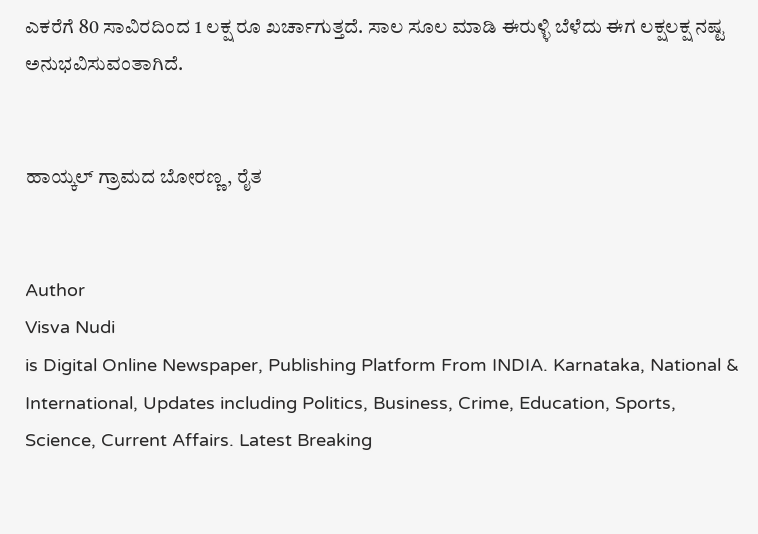ಎಕರೆಗೆ 80 ಸಾವಿರದಿಂದ 1 ಲಕ್ಷ ರೂ ಖರ್ಚಾಗುತ್ತದೆ. ಸಾಲ ಸೂಲ ಮಾಡಿ ಈರುಳ್ಳಿ ಬೆಳೆದು ಈಗ ಲಕ್ಷಲಕ್ಷ ನಷ್ಟ ಅನುಭವಿಸುವಂತಾಗಿದೆ.


ಹಾಯ್ಕಲ್ ಗ್ರಾಮದ ಬೋರಣ್ಣ, ರೈತ


Author
Visva Nudi
is Digital Online Newspaper, Publishing Platform From INDIA. Karnataka, National & International, Updates including Politics, Business, Crime, Education, Sports, Science, Current Affairs. Latest Breaking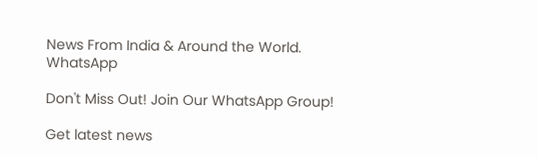News From India & Around the World.
WhatsApp

Don't Miss Out! Join Our WhatsApp Group!

Get latest news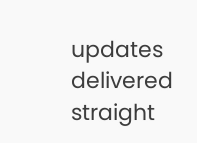updates delivered straight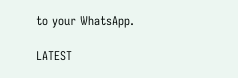to your WhatsApp.

LATEST